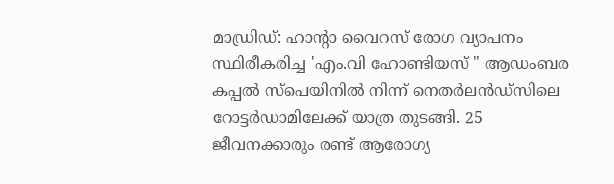മാഡ്രിഡ്: ഹാന്റാ വൈറസ് രോഗ വ്യാപനം സ്ഥിരീകരിച്ച 'എം.വി ഹോണ്ടിയസ് " ആഡംബര കപ്പൽ സ്പെയിനിൽ നിന്ന് നെതർലൻഡ്സിലെ റോട്ടർഡാമിലേക്ക് യാത്ര തുടങ്ങി. 25 ജീവനക്കാരും രണ്ട് ആരോഗ്യ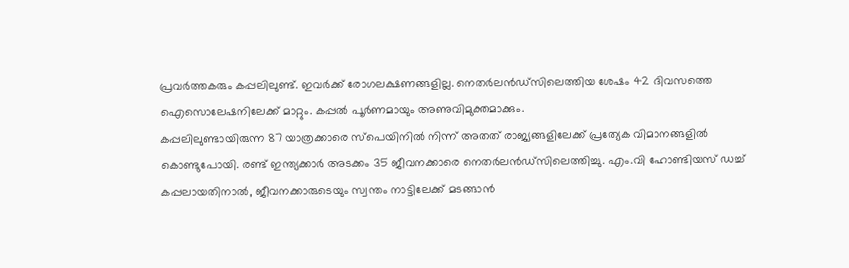പ്രവർത്തകരും കപ്പലിലുണ്ട്. ഇവർക്ക് രോഗലക്ഷണങ്ങളില്ല. നെതർലൻഡ്സിലെത്തിയ ശേഷം 42 ദിവസത്തെ ഐസൊലേഷനിലേക്ക് മാറ്റും. കപ്പൽ പൂർണമായും അണുവിമുക്തമാക്കും.
കപ്പലിലുണ്ടായിരുന്ന 87 യാത്രക്കാരെ സ്പെയിനിൽ നിന്ന് അതത് രാജ്യങ്ങളിലേക്ക് പ്രത്യേക വിമാനങ്ങളിൽ കൊണ്ടുപോയി. രണ്ട് ഇന്ത്യക്കാർ അടക്കം 35 ജീവനക്കാരെ നെതർലൻഡ്സിലെത്തിച്ചു. എം.വി ഹോണ്ടിയസ് ഡച്ച് കപ്പലായതിനാൽ, ജീവനക്കാരുടെയും സ്വന്തം നാട്ടിലേക്ക് മടങ്ങാൻ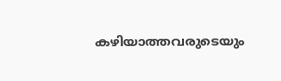കഴിയാത്തവരുടെയും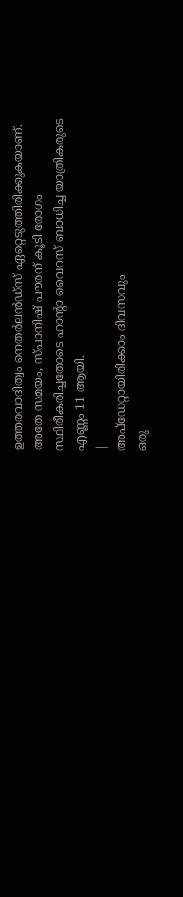ഉത്തരവാദിത്വം നെതർലൻഡ്സ് ഏറ്റെടുത്തിരിക്കുകയാണ്. അതേ സമയം, സ്പാനിഷ് പൗരന് കൂടി രോഗം സ്ഥിരീകരിച്ചതോടെ ഹാന്റാ വൈറസ് ബാധിച്ച യാത്രികരുടെ എണ്ണം 11 ആയി.
|
അപ്ഡേറ്റായിരിക്കാം ദിവസവും
ഒരു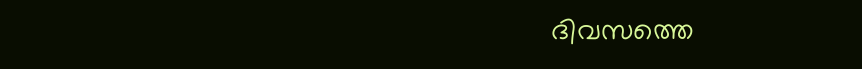ദിവസത്തെ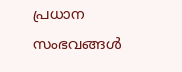പ്രധാന സംഭവങ്ങൾ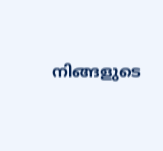നിങ്ങളുടെ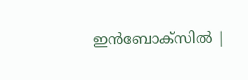ഇൻബോക്സിൽ |